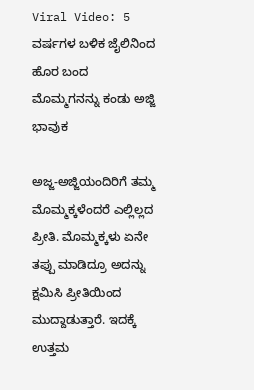Viral Video: 5 ವರ್ಷಗಳ ಬಳಿಕ ಜೈಲಿನಿಂದ ಹೊರ ಬಂದ ಮೊಮ್ಮಗನನ್ನು ಕಂಡು ಅಜ್ಜಿ ಭಾವುಕ

ಅಜ್ಜ-ಅಜ್ಜಿಯಂದಿರಿಗೆ ತಮ್ಮ ಮೊಮ್ಮಕ್ಕಳೆಂದರೆ ಎಲ್ಲಿಲ್ಲದ ಪ್ರೀತಿ. ಮೊಮ್ಮಕ್ಕಳು ಏನೇ ತಪ್ಪು ಮಾಡಿದ್ರೂ ಅದನ್ನು ಕ್ಷಮಿಸಿ ಪ್ರೀತಿಯಿಂದ ಮುದ್ದಾಡುತ್ತಾರೆ. ಇದಕ್ಕೆ ಉತ್ತಮ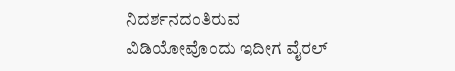ನಿದರ್ಶನದಂತಿರುವ ವಿಡಿಯೋವೊಂದು ಇದೀಗ ವೈರಲ್‌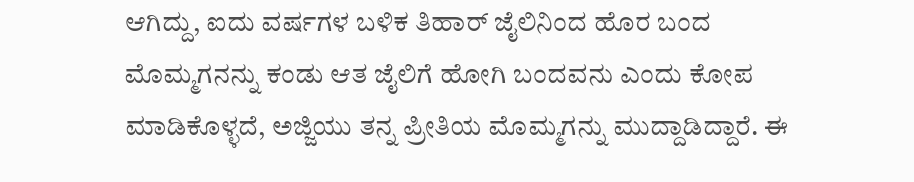ಆಗಿದ್ದು, ಐದು ವರ್ಷಗಳ ಬಳಿಕ ತಿಹಾರ್‌ ಜೈಲಿನಿಂದ ಹೊರ ಬಂದ ಮೊಮ್ಮಗನನ್ನು ಕಂಡು ಆತ ಜೈಲಿಗೆ ಹೋಗಿ ಬಂದವನು ಎಂದು ಕೋಪ ಮಾಡಿಕೊಳ್ಳದೆ, ಅಜ್ಜಿಯು ತನ್ನ ಪ್ರೀತಿಯ ಮೊಮ್ಮಗನ್ನು ಮುದ್ದಾಡಿದ್ದಾರೆ. ಈ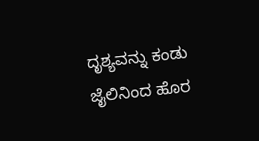ದೃಶ್ಯವನ್ನು ಕಂಡು ಜೈಲಿನಿಂದ ಹೊರ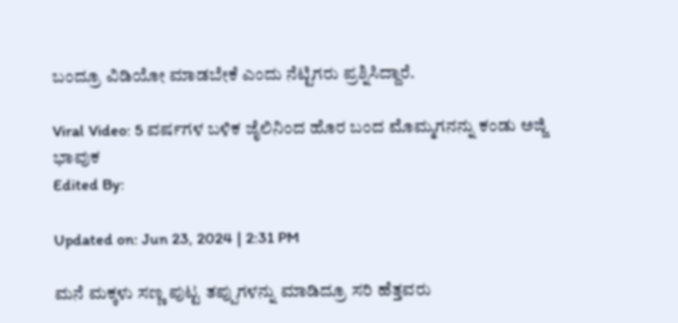ಬಂದ್ರೂ ವಿಡಿಯೋ ಮಾಡಬೇಕೆ ಎಂದು ನೆಟ್ಟಿಗರು ಪ್ರಶ್ನಿಸಿದ್ದಾರೆ.

Viral Video: 5 ವರ್ಷಗಳ ಬಳಿಕ ಜೈಲಿನಿಂದ ಹೊರ ಬಂದ ಮೊಮ್ಮಗನನ್ನು ಕಂಡು ಅಜ್ಜಿ ಭಾವುಕ
Edited By:

Updated on: Jun 23, 2024 | 2:31 PM

ಮನೆ ಮಕ್ಕಳು ಸಣ್ಣ ಪುಟ್ಟ ತಪ್ಪುಗಳನ್ನು ಮಾಡಿದ್ರೂ ಸರಿ ಹೆತ್ತವರು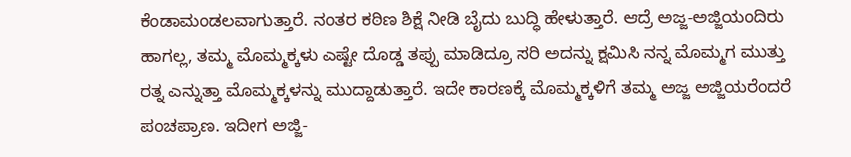ಕೆಂಡಾಮಂಡಲವಾಗುತ್ತಾರೆ. ನಂತರ ಕಠಿಣ ಶಿಕ್ಷೆ ನೀಡಿ ಬೈದು ಬುದ್ಧಿ ಹೇಳುತ್ತಾರೆ. ಆದ್ರೆ ಅಜ್ಜ-ಅಜ್ಜಿಯಂದಿರು ಹಾಗಲ್ಲ, ತಮ್ಮ ಮೊಮ್ಮಕ್ಕಳು ಎಷ್ಟೇ ದೊಡ್ಡ ತಪ್ಪು ಮಾಡಿದ್ರೂ ಸರಿ ಅದನ್ನು ಕ್ಷಮಿಸಿ ನನ್ನ ಮೊಮ್ಮಗ ಮುತ್ತು ರತ್ನ ಎನ್ನುತ್ತಾ ಮೊಮ್ಮಕ್ಕಳನ್ನು ಮುದ್ದಾಡುತ್ತಾರೆ. ಇದೇ ಕಾರಣಕ್ಕೆ ಮೊಮ್ಮಕ್ಕಳಿಗೆ ತಮ್ಮ ಅಜ್ಜ ಅಜ್ಜಿಯರೆಂದರೆ ಪಂಚಪ್ರಾಣ. ಇದೀಗ ಅಜ್ಜಿ-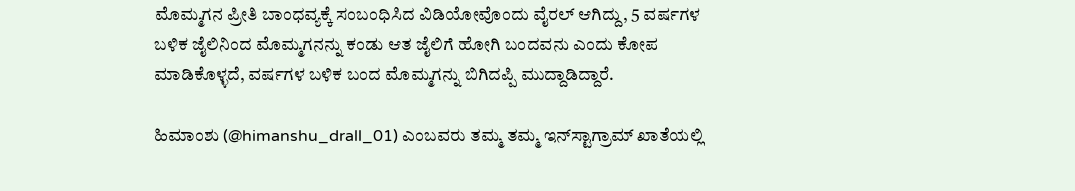ಮೊಮ್ಮಗನ ಪ್ರೀತಿ ಬಾಂಧವ್ಯಕ್ಕೆ ಸಂಬಂಧಿಸಿದ ವಿಡಿಯೋವೊಂದು ವೈರಲ್‌ ಆಗಿದ್ದು, 5 ವರ್ಷಗಳ ಬಳಿಕ ಜೈಲಿನಿಂದ ಮೊಮ್ಮಗನನ್ನು ಕಂಡು ಆತ ಜೈಲಿಗೆ ಹೋಗಿ ಬಂದವನು ಎಂದು ಕೋಪ ಮಾಡಿಕೊಳ್ಳದೆ, ವರ್ಷಗಳ ಬಳಿಕ ಬಂದ ಮೊಮ್ಮಗನ್ನು ಬಿಗಿದಪ್ಪಿ ಮುದ್ದಾಡಿದ್ದಾರೆ.

ಹಿಮಾಂಶು (@himanshu_drall_01) ಎಂಬವರು ತಮ್ಮ ತಮ್ಮ ಇನ್‌ಸ್ಟಾಗ್ರಾಮ್‌ ಖಾತೆಯಲ್ಲಿ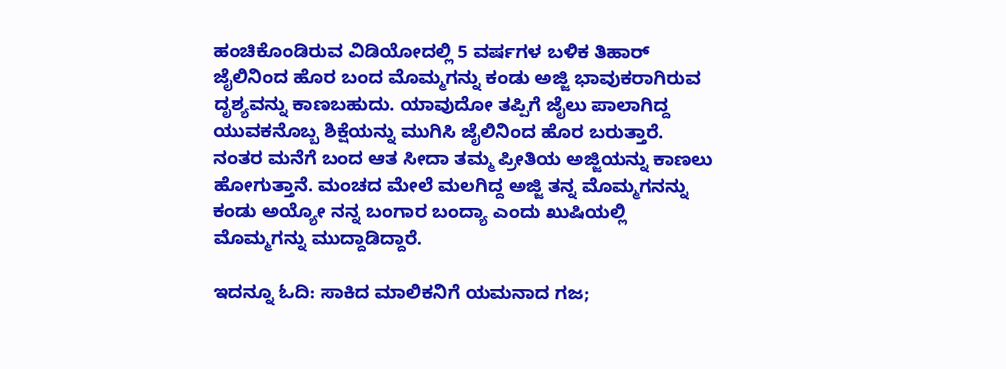ಹಂಚಿಕೊಂಡಿರುವ ವಿಡಿಯೋದಲ್ಲಿ 5 ವರ್ಷಗಳ ಬಳಿಕ ತಿಹಾರ್‌ ಜೈಲಿನಿಂದ ಹೊರ ಬಂದ ಮೊಮ್ಮಗನ್ನು ಕಂಡು ಅಜ್ಜಿ ಭಾವುಕರಾಗಿರುವ ದೃಶ್ಯವನ್ನು ಕಾಣಬಹುದು. ಯಾವುದೋ ತಪ್ಪಿಗೆ ಜೈಲು ಪಾಲಾಗಿದ್ದ ಯುವಕನೊಬ್ಬ ಶಿಕ್ಷೆಯನ್ನು ಮುಗಿಸಿ ಜೈಲಿನಿಂದ ಹೊರ ಬರುತ್ತಾರೆ. ನಂತರ ಮನೆಗೆ ಬಂದ ಆತ ಸೀದಾ ತಮ್ಮ ಪ್ರೀತಿಯ ಅಜ್ಜಿಯನ್ನು ಕಾಣಲು ಹೋಗುತ್ತಾನೆ. ಮಂಚದ ಮೇಲೆ ಮಲಗಿದ್ದ ಅಜ್ಜಿ ತನ್ನ ಮೊಮ್ಮಗನನ್ನು ಕಂಡು ಅಯ್ಯೋ ನನ್ನ ಬಂಗಾರ ಬಂದ್ಯಾ ಎಂದು ಖುಷಿಯಲ್ಲಿ ಮೊಮ್ಮಗನ್ನು ಮುದ್ದಾಡಿದ್ದಾರೆ.

ಇದನ್ನೂ ಓದಿ: ಸಾಕಿದ ಮಾಲಿಕನಿಗೆ ಯಮನಾದ ಗಜ;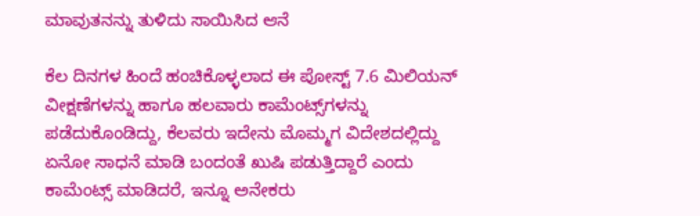ಮಾವುತನನ್ನು ತುಳಿದು ಸಾಯಿಸಿದ ಆನೆ

ಕೆಲ ದಿನಗಳ ಹಿಂದೆ ಹಂಚಿಕೊಳ್ಳಲಾದ ಈ ಪೋಸ್ಟ್‌ 7.6 ಮಿಲಿಯನ್‌ ವೀಕ್ಷಣೆಗಳನ್ನು ಹಾಗೂ ಹಲವಾರು ಕಾಮೆಂಟ್ಸ್‌ಗಳನ್ನು ಪಡೆದುಕೊಂಡಿದ್ದು, ಕೆಲವರು ಇದೇನು ಮೊಮ್ಮಗ ವಿದೇಶದಲ್ಲಿದ್ದು ಏನೋ ಸಾಧನೆ ಮಾಡಿ ಬಂದಂತೆ ಖುಷಿ ಪಡುತ್ತಿದ್ದಾರೆ ಎಂದು ಕಾಮೆಂಟ್ಸ್‌ ಮಾಡಿದರೆ, ಇನ್ನೂ ಅನೇಕರು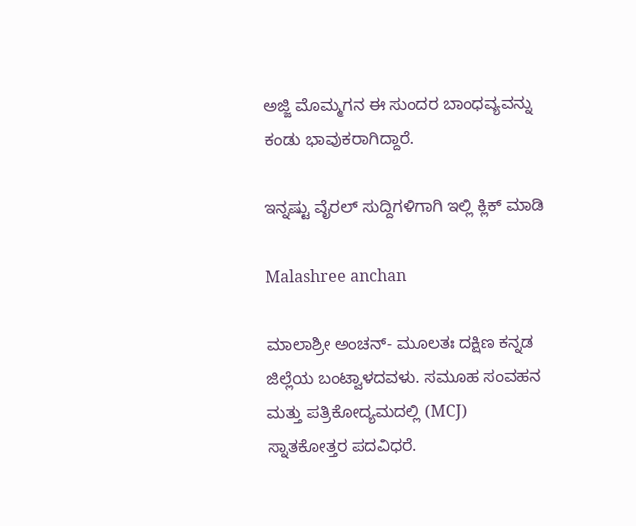ಅಜ್ಜಿ ಮೊಮ್ಮಗನ ಈ ಸುಂದರ ಬಾಂಧವ್ಯವನ್ನು ಕಂಡು ಭಾವುಕರಾಗಿದ್ದಾರೆ.

ಇನ್ನಷ್ಟು ವೈರಲ್ ಸುದ್ದಿಗಳಿಗಾಗಿ ಇಲ್ಲಿ ಕ್ಲಿಕ್ ಮಾಡಿ

Malashree anchan

ಮಾಲಾಶ್ರೀ ಅಂಚನ್- ಮೂಲತಃ ದಕ್ಷಿಣ ಕನ್ನಡ ಜಿಲ್ಲೆಯ ಬಂಟ್ವಾಳದವಳು. ಸಮೂಹ ಸಂವಹನ ಮತ್ತು ಪತ್ರಿಕೋದ್ಯಮದಲ್ಲಿ (MCJ) ಸ್ನಾತಕೋತ್ತರ ಪದವಿಧರೆ.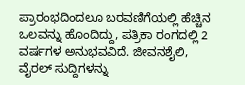ಪ್ರಾರಂಭದಿಂದಲೂ ಬರವಣಿಗೆಯಲ್ಲಿ ಹೆಚ್ಚಿನ ಒಲವನ್ನು ಹೊಂದಿದ್ದು, ಪತ್ರಿಕಾ ರಂಗದಲ್ಲಿ 2 ವರ್ಷಗಳ ಅನುಭವವಿದೆ. ಜೀವನಶೈಲಿ, ವೈರಲ್ ಸುದ್ದಿಗಳನ್ನು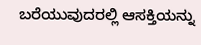ಬರೆಯುವುದರಲ್ಲಿ ಆಸಕ್ತಿಯನ್ನು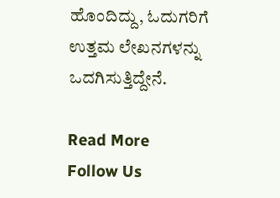ಹೊಂದಿದ್ದು, ಓದುಗರಿಗೆ ಉತ್ತಮ ಲೇಖನಗಳನ್ನು ಒದಗಿಸುತ್ತಿದ್ದೇನೆ.

Read More
Follow Us